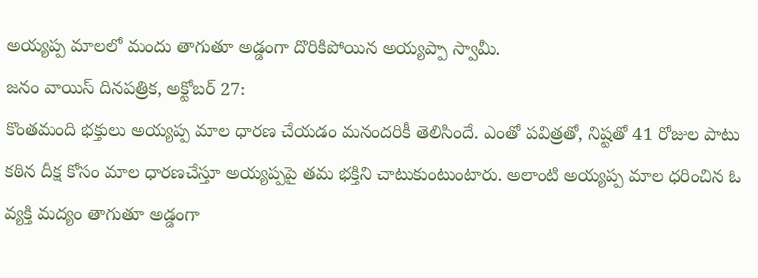అయ్యప్ప మాలలో మందు తాగుతూ అడ్డంగా దొరికిపోయిన అయ్యప్పా స్వామీ.
జనం వాయిస్ దినపత్రిక, అక్టోబర్ 27:
కొంతమంది భక్తులు అయ్యప్ప మాల ధారణ చేయడం మనందరికీ తెలిసిందే. ఎంతో పవిత్రతో, నిష్టతో 41 రోజుల పాటు కఠిన దీక్ష కోసం మాల ధారణచేస్తూ అయ్యప్పపై తమ భక్తిని చాటుకుంటుంటారు. అలాంటి అయ్యప్ప మాల ధరించిన ఓ వ్యక్తి మద్యం తాగుతూ అడ్డంగా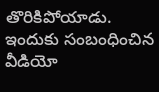తొరికిపోయాడు. ఇందుకు సంబంధించిన వీడియో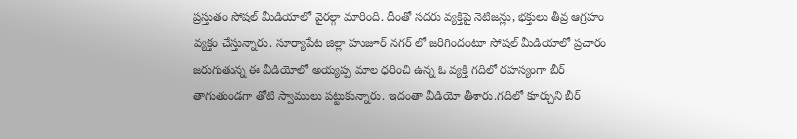ప్రస్తుతం సోషల్ మీడియాలో వైరల్గా మారింది. దీంతో సదరు వ్యక్తిపై నెటిజన్లు, భక్తులు తీవ్ర ఆగ్రహం వ్యక్తం చేస్తున్నారు. సూర్యాపేట జిల్లా హుజూర్ నగర్ లో జరిగిందంటూ సోషల్ మీడియాలో ప్రచారం జరుగుతున్న ఈ వీడియోలో అయ్యప్ప మాల ధరించి ఉన్న ఓ వ్యక్తి గదిలో రహస్యంగా బీర్ తాగుతుండగా తోటి స్వాములు పట్టుకున్నారు. ఇదంతా వీడియో తీశారు.గదిలో కూర్చుని బీర్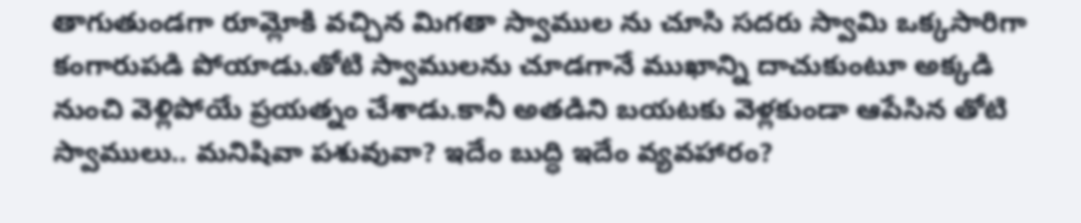తాగుతుండగా రూమ్లోకి వచ్చిన మిగతా స్వాముల ను చూసి సదరు స్వామి ఒక్కసారిగా కంగారుపడి పోయాడు.తోటి స్వాములను చూడగానే ముఖాన్ని దాచుకుంటూ అక్కడి నుంచి వెళ్లిపోయే ప్రయత్నం చేశాడు.కానీ అతడిని బయటకు వెళ్లకుండా ఆపేసిన తోటి స్వాములు.. మనిషివా పశువువా? ఇదేం బుద్ధి ఇదేం వ్యవహారం?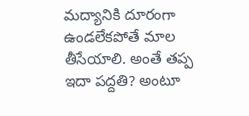మద్యానికి దూరంగా ఉండలేకపోతే మాల తీసేయాలి. అంతే తప్ప ఇదా పద్దతి? అంటూ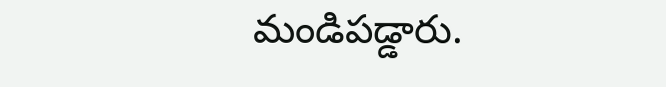మండిపడ్డారు.